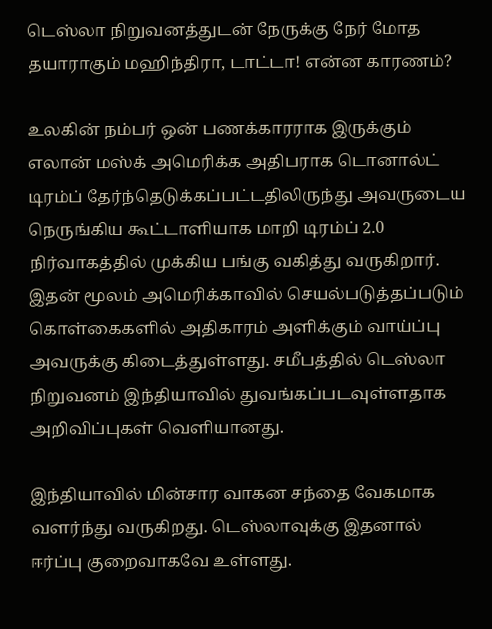டெஸ்லா நிறுவனத்துடன் நேருக்கு நேர் மோத தயாராகும் மஹிந்திரா, டாட்டா! என்ன காரணம்?

உலகின் நம்பர் ஒன் பணக்காரராக இருக்கும் எலான் மஸ்க் அமெரிக்க அதிபராக டொனால்ட் டிரம்ப் தேர்ந்தெடுக்கப்பட்டதிலிருந்து அவருடைய நெருங்கிய கூட்டாளியாக மாறி டிரம்ப் 2.0 நிர்வாகத்தில் முக்கிய பங்கு வகித்து வருகிறார். இதன் மூலம் அமெரிக்காவில் செயல்படுத்தப்படும் கொள்கைகளில் அதிகாரம் அளிக்கும் வாய்ப்பு அவருக்கு கிடைத்துள்ளது. சமீபத்தில் டெஸ்லா நிறுவனம் இந்தியாவில் துவங்கப்படவுள்ளதாக அறிவிப்புகள் வெளியானது.

இந்தியாவில் மின்சார வாகன சந்தை வேகமாக வளர்ந்து வருகிறது. டெஸ்லாவுக்கு இதனால் ஈர்ப்பு குறைவாகவே உள்ளது.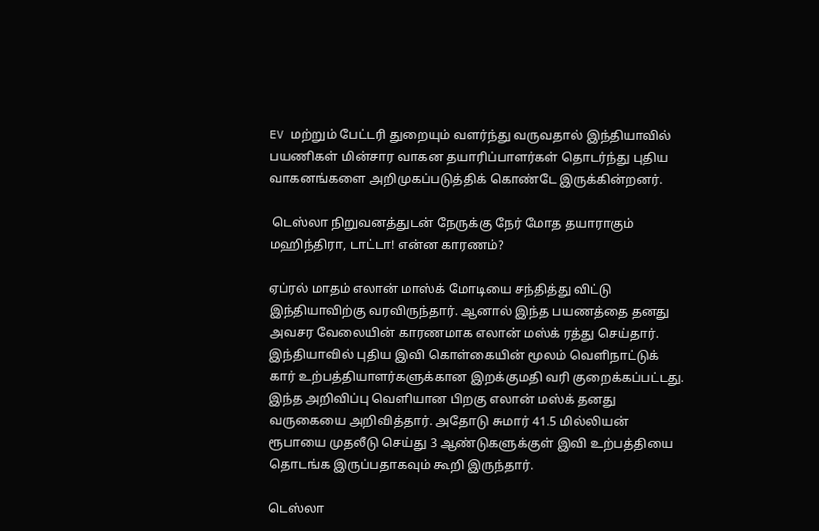EV மற்றும் பேட்டரி துறையும் வளர்ந்து வருவதால் இந்தியாவில் பயணிகள் மின்சார வாகன தயாரிப்பாளர்கள் தொடர்ந்து புதிய வாகனங்களை அறிமுகப்படுத்திக் கொண்டே இருக்கின்றனர்.

 டெஸ்லா நிறுவனத்துடன் நேருக்கு நேர் மோத தயாராகும் மஹிந்திரா, டாட்டா! என்ன காரணம்?

ஏப்ரல் மாதம் எலான் மாஸ்க் மோடியை சந்தித்து விட்டு இந்தியாவிற்கு வரவிருந்தார். ஆனால் இந்த பயணத்தை தனது அவசர வேலையின் காரணமாக எலான் மஸ்க் ரத்து செய்தார். இந்தியாவில் புதிய இவி கொள்கையின் மூலம் வெளிநாட்டுக் கார் உற்பத்தியாளர்களுக்கான இறக்குமதி வரி குறைக்கப்பட்டது. இந்த அறிவிப்பு வெளியான பிறகு எலான் மஸ்க் தனது வருகையை அறிவித்தார். அதோடு சுமார் 41.5 மில்லியன் ரூபாயை முதலீடு செய்து 3 ஆண்டுகளுக்குள் இவி உற்பத்தியை தொடங்க இருப்பதாகவும் கூறி இருந்தார்.

டெஸ்லா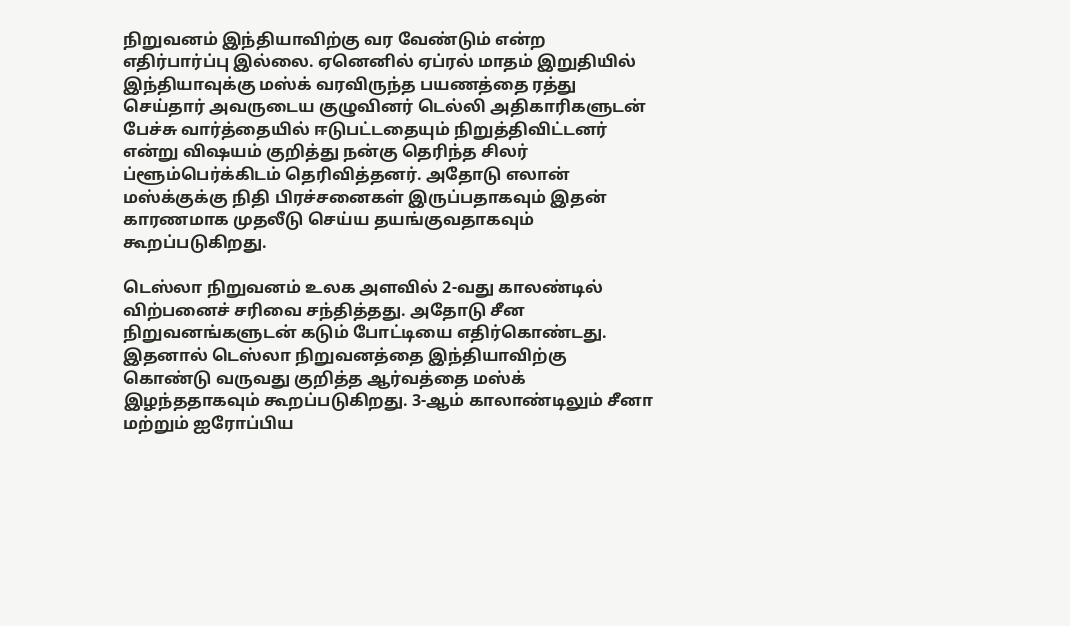நிறுவனம் இந்தியாவிற்கு வர வேண்டும் என்ற எதிர்பார்ப்பு இல்லை. ஏனெனில் ஏப்ரல் மாதம் இறுதியில் இந்தியாவுக்கு மஸ்க் வரவிருந்த பயணத்தை ரத்து செய்தார் அவருடைய குழுவினர் டெல்லி அதிகாரிகளுடன் பேச்சு வார்த்தையில் ஈடுபட்டதையும் நிறுத்திவிட்டனர் என்று விஷயம் குறித்து நன்கு தெரிந்த சிலர் ப்ளூம்பெர்க்கிடம் தெரிவித்தனர். அதோடு எலான் மஸ்க்குக்கு நிதி பிரச்சனைகள் இருப்பதாகவும் இதன் காரணமாக முதலீடு செய்ய தயங்குவதாகவும் கூறப்படுகிறது.

டெஸ்லா நிறுவனம் உலக அளவில் 2-வது காலண்டில் விற்பனைச் சரிவை சந்தித்தது. அதோடு சீன நிறுவனங்களுடன் கடும் போட்டியை எதிர்கொண்டது. இதனால் டெஸ்லா நிறுவனத்தை இந்தியாவிற்கு கொண்டு வருவது குறித்த ஆர்வத்தை மஸ்க் இழந்ததாகவும் கூறப்படுகிறது. 3-ஆம் காலாண்டிலும் சீனா மற்றும் ஐரோப்பிய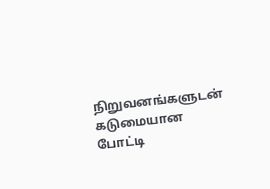நிறுவனங்களுடன் கடுமையான போட்டி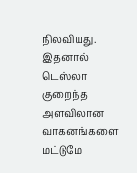நிலவியது. இதனால் டெஸ்லா குறைந்த அளவிலான வாகனங்களை மட்டுமே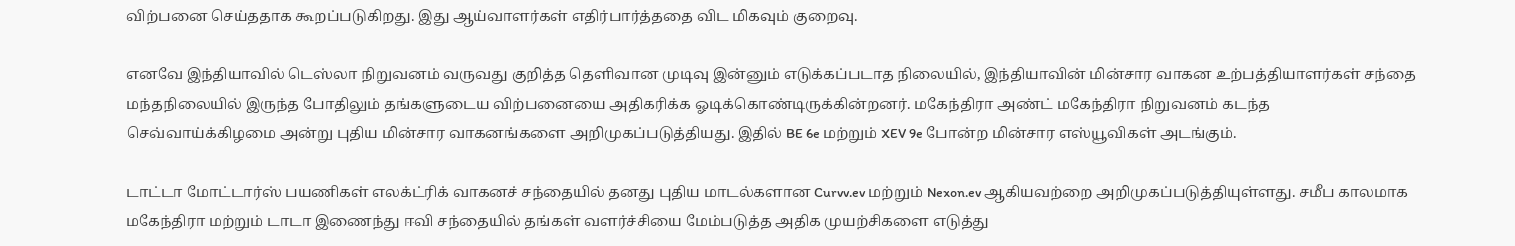விற்பனை செய்ததாக கூறப்படுகிறது. இது ஆய்வாளர்கள் எதிர்பார்த்ததை விட மிகவும் குறைவு.

எனவே இந்தியாவில் டெஸ்லா நிறுவனம் வருவது குறித்த தெளிவான முடிவு இன்னும் எடுக்கப்படாத நிலையில், இந்தியாவின் மின்சார வாகன உற்பத்தியாளர்கள் சந்தை மந்தநிலையில் இருந்த போதிலும் தங்களுடைய விற்பனையை அதிகரிக்க ஓடிக்கொண்டிருக்கின்றனர். மகேந்திரா அண்ட் மகேந்திரா நிறுவனம் கடந்த செவ்வாய்க்கிழமை அன்று புதிய மின்சார வாகனங்களை அறிமுகப்படுத்தியது. இதில் BE 6e மற்றும் XEV 9e போன்ற மின்சார எஸ்யூவிகள் அடங்கும்.

டாட்டா மோட்டார்ஸ் பயணிகள் எலக்ட்ரிக் வாகனச் சந்தையில் தனது புதிய மாடல்களான Curvv.ev மற்றும் Nexon.ev ஆகியவற்றை அறிமுகப்படுத்தியுள்ளது. சமீப காலமாக மகேந்திரா மற்றும் டாடா இணைந்து ஈவி சந்தையில் தங்கள் வளர்ச்சியை மேம்படுத்த அதிக முயற்சிகளை எடுத்து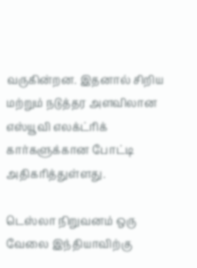வருகின்றன. இதனால் சிறிய மற்றும் நடுத்தர அளவிலான எஸ்யூவி எலக்ட்ரிக் கார்களுக்கான போட்டி அதிகரித்துள்ளது.

டெஸ்லா நிறுவனம் ஒரு வேலை இந்தியாவிற்கு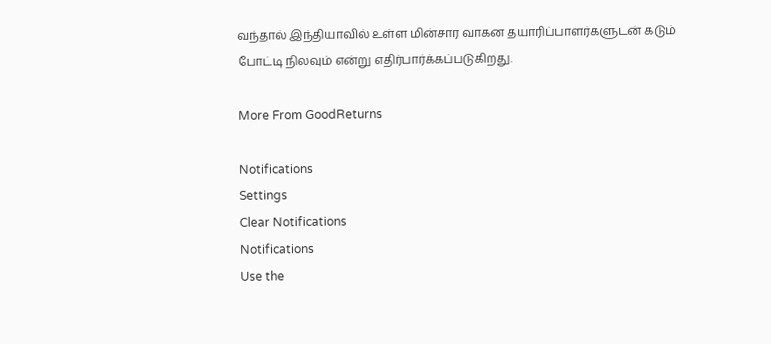வந்தால் இந்தியாவில் உள்ள மின்சார வாகன தயாரிப்பாளர்களுடன் கடும் போட்டி நிலவும் என்று எதிர்பார்க்கப்படுகிறது.

More From GoodReturns

Notifications
Settings
Clear Notifications
Notifications
Use the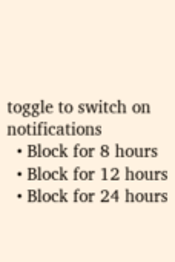toggle to switch on notifications
  • Block for 8 hours
  • Block for 12 hours
  • Block for 24 hours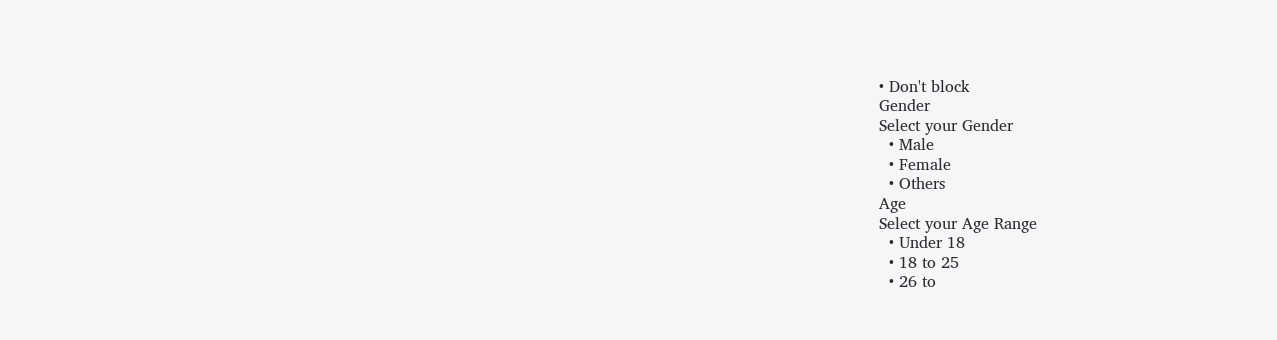• Don't block
Gender
Select your Gender
  • Male
  • Female
  • Others
Age
Select your Age Range
  • Under 18
  • 18 to 25
  • 26 to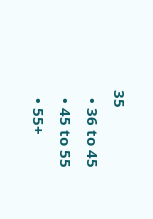35
  • 36 to 45
  • 45 to 55
  • 55+